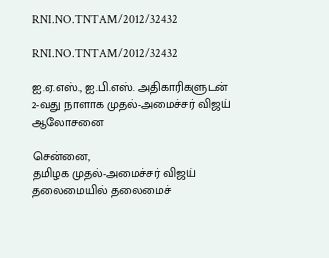RNI.NO.TNTAM/2012/32432

RNI.NO.TNTAM/2012/32432

ஐ.ஏ.எஸ்., ஐ.பி.எஸ். அதிகாரிகளுடன் 2-வது நாளாக முதல்-அமைச்சர் விஜய் ஆலோசனை

சென்னை,
தமிழக முதல்-அமைச்சர் விஜய் தலைமையில் தலைமைச்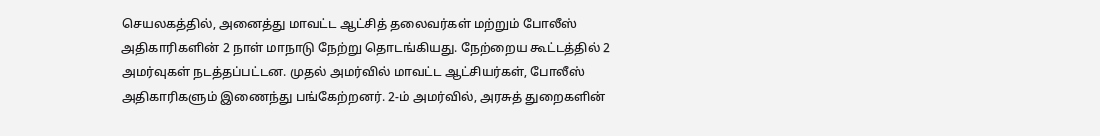செயலகத்தில், அனைத்து மாவட்ட ஆட்சித் தலைவர்கள் மற்றும் போலீஸ் அதிகாரிகளின் 2 நாள் மாநாடு நேற்று தொடங்கியது. நேற்றைய கூட்டத்தில் 2 அமர்வுகள் நடத்தப்பட்டன. முதல் அமர்வில் மாவட்ட ஆட்சியர்கள், போலீஸ் அதிகாரிகளும் இணைந்து பங்கேற்றனர். 2-ம் அமர்வில், அரசுத் துறைகளின்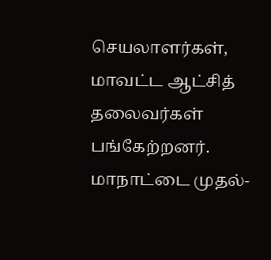செயலாளர்கள், மாவட்ட ஆட்சித் தலைவர்கள் பங்கேற்றனர்.
மாநாட்டை முதல்-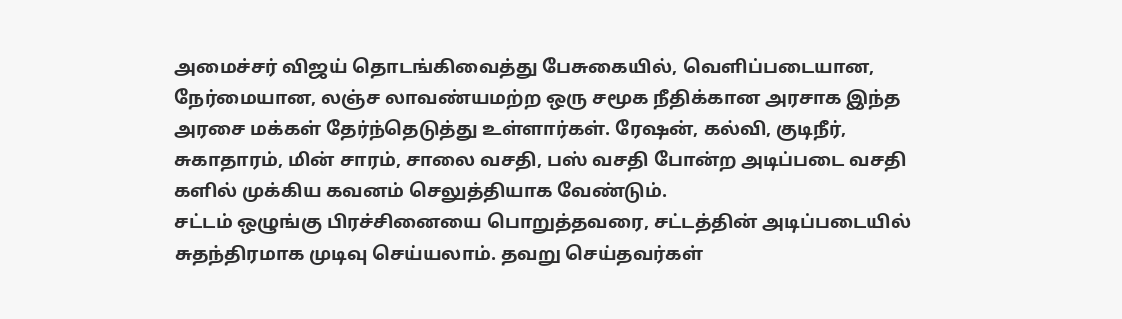அமைச்சர் விஜய் தொடங்கிவைத்து பேசுகையில், வெளிப்படையான, நேர்மையான, லஞ்ச லாவண்யமற்ற ஒரு சமூக நீதிக்கான அரசாக இந்த அரசை மக்கள் தேர்ந்தெடுத்து உள்ளார்கள். ரேஷன், கல்வி, குடிநீர், சுகாதாரம், மின் சாரம், சாலை வசதி, பஸ் வசதி போன்ற அடிப்படை வசதி களில் முக்கிய கவனம் செலுத்தியாக வேண்டும்.
சட்டம் ஒழுங்கு பிரச்சினையை பொறுத்தவரை, சட்டத்தின் அடிப்படையில் சுதந்திரமாக முடிவு செய்யலாம். தவறு செய்தவர்கள்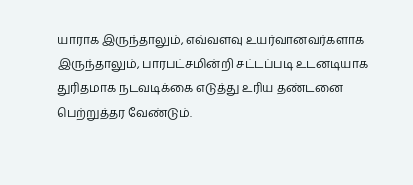யாராக இருந்தாலும், எவ்வளவு உயர்வானவர்களாக இருந்தாலும், பாரபட்சமின்றி சட்டப்படி உடனடியாக துரிதமாக நடவடிக்கை எடுத்து உரிய தண்டனை பெற்றுத்தர வேண்டும்.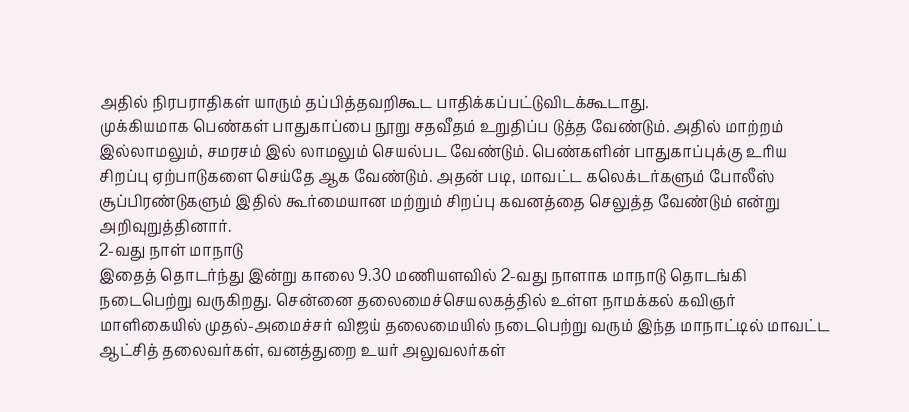அதில் நிரபராதிகள் யாரும் தப்பித்தவறிகூட பாதிக்கப்பட்டுவிடக்கூடாது.
முக்கியமாக பெண்கள் பாதுகாப்பை நூறு சதவீதம் உறுதிப்ப டுத்த வேண்டும். அதில் மாற்றம் இல்லாமலும், சமரசம் இல் லாமலும் செயல்பட வேண்டும். பெண்களின் பாதுகாப்புக்கு உரிய சிறப்பு ஏற்பாடுகளை செய்தே ஆக வேண்டும். அதன் படி, மாவட்ட கலெக்டர்களும் போலீஸ் சூப்பிரண்டுகளும் இதில் கூர்மையான மற்றும் சிறப்பு கவனத்தை செலுத்த வேண்டும் என்று அறிவுறுத்தினார்.
2-வது நாள் மாநாடு
இதைத் தொடர்ந்து இன்று காலை 9.30 மணியளவில் 2-வது நாளாக மாநாடு தொடங்கி நடைபெற்று வருகிறது. சென்னை தலைமைச்செயலகத்தில் உள்ள நாமக்கல் கவிஞர் மாளிகையில் முதல்-அமைச்சர் விஜய் தலைமையில் நடைபெற்று வரும் இந்த மாநாட்டில் மாவட்ட ஆட்சித் தலைவர்கள், வனத்துறை உயர் அலுவலர்கள்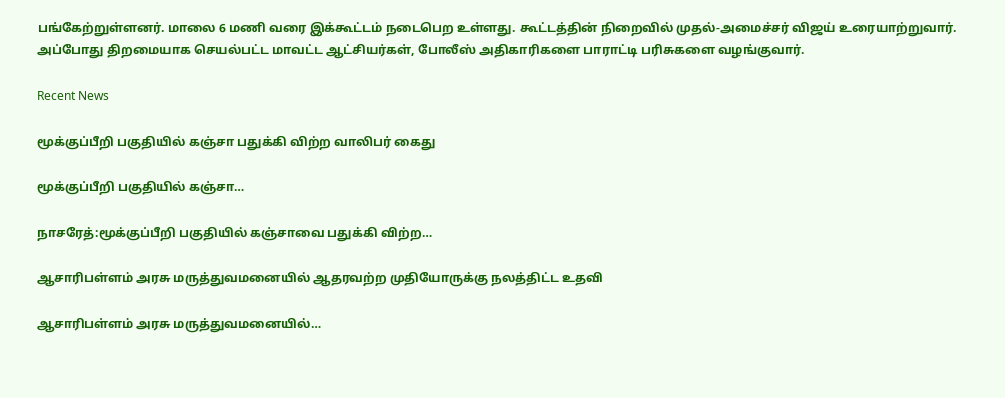பங்கேற்றுள்ளனர். மாலை 6 மணி வரை இக்கூட்டம் நடைபெற உள்ளது. கூட்டத்தின் நிறைவில் முதல்-அமைச்சர் விஜய் உரையாற்றுவார். அப்போது திறமையாக செயல்பட்ட மாவட்ட ஆட்சியர்கள், போலீஸ் அதிகாரிகளை பாராட்டி பரிசுகளை வழங்குவார்.

Recent News

மூக்குப்பீறி பகுதியில் கஞ்சா பதுக்கி விற்ற வாலிபர் கைது

மூக்குப்பீறி பகுதியில் கஞ்சா…

நாசரேத்:மூக்குப்பீறி பகுதியில் கஞ்சாவை பதுக்கி விற்ற…

ஆசாரிபள்ளம் அரசு மருத்துவமனையில் ஆதரவற்ற முதியோருக்கு நலத்திட்ட உதவி

ஆசாரிபள்ளம் அரசு மருத்துவமனையில்…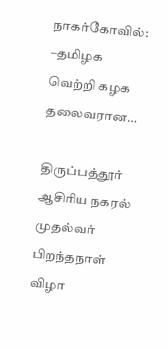நாகர்கோவில்: –தமிழக வெற்றி கழக தலைவரான…

திருப்பத்தூர் ஆசிரிய நகரல் முதல்வர் பிறந்தநாள் விழா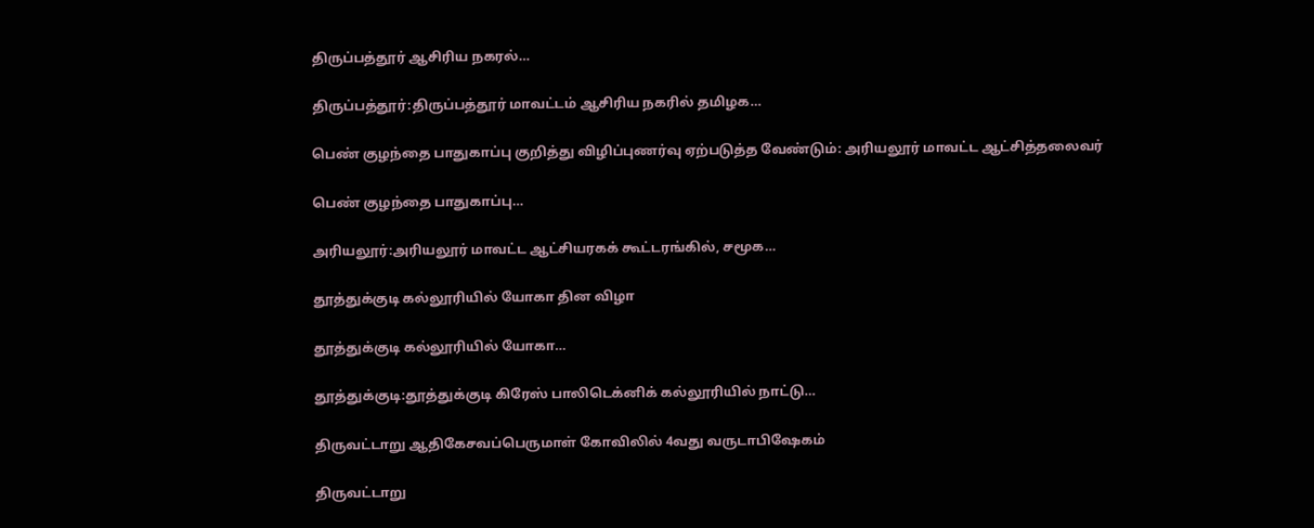திருப்பத்தூர் ஆசிரிய நகரல்…

திருப்பத்தூர்:திருப்பத்தூர் மாவட்டம் ஆசிரிய நகரில் தமிழக…

பெண் குழந்தை பாதுகாப்பு குறித்து விழிப்புணர்வு ஏற்படுத்த வேண்டும்: அரியலூர் மாவட்ட ஆட்சித்தலைவர்

பெண் குழந்தை பாதுகாப்பு…

அரியலூர்:அரியலூர் மாவட்ட ஆட்சியரகக் கூட்டரங்கில், சமூக…

தூத்துக்குடி கல்லூரியில் யோகா தின விழா

தூத்துக்குடி கல்லூரியில் யோகா…

தூத்துக்குடி:தூத்துக்குடி கிரேஸ் பாலிடெக்னிக் கல்லூரியில் நாட்டு…

திருவட்டாறு ஆதிகேசவப்பெருமாள் கோவிலில் 4வது வருடாபிஷேகம்

திருவட்டாறு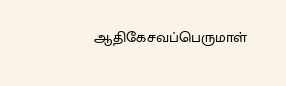ஆதிகேசவப்பெருமாள்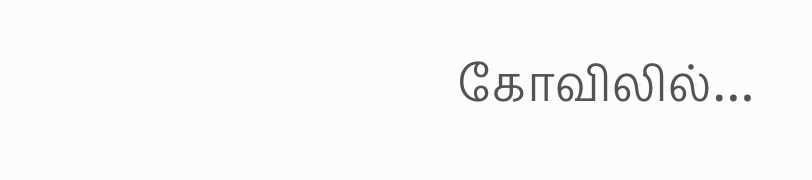கோவிலில்…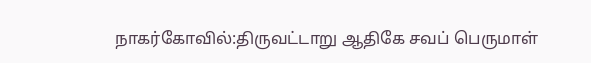நாகர்கோவில்:திருவட்டாறு ஆதிகே சவப் பெருமாள்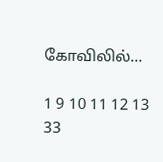கோவிலில்…

1 9 10 11 12 13 33